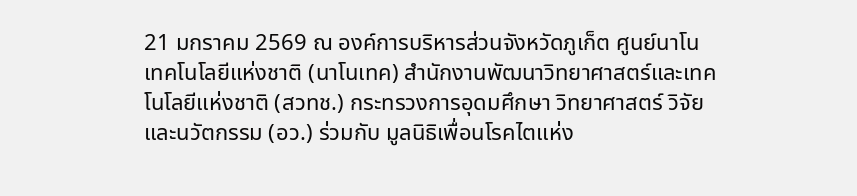21 มกราคม 2569 ณ องค์การบริหารส่วนจังหวัดภูเก็ต ศูนย์นาโนเทคโนโลยีแห่งชาติ (นาโนเทค) สำนักงานพัฒนาวิทยาศาสตร์และเทคโนโลยีแห่งชาติ (สวทช.) กระทรวงการอุดมศึกษา วิทยาศาสตร์ วิจัยและนวัตกรรม (อว.) ร่วมกับ มูลนิธิเพื่อนโรคไตแห่ง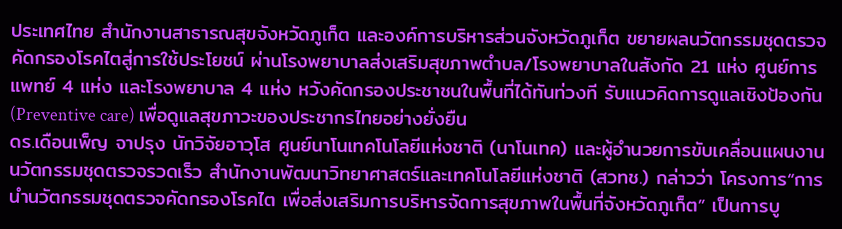ประเทศไทย สำนักงานสาธารณสุขจังหวัดภูเก็ต และองค์การบริหารส่วนจังหวัดภูเก็ต ขยายผลนวัตกรรมชุดตรวจคัดกรองโรคไตสู่การใช้ประโยชน์ ผ่านโรงพยาบาลส่งเสริมสุขภาพตำบล/โรงพยาบาลในสังกัด 21 แห่ง ศูนย์การแพทย์ 4 แห่ง และโรงพยาบาล 4 แห่ง หวังคัดกรองประชาชนในพื้นที่ได้ทันท่วงที รับแนวคิดการดูแลเชิงป้องกัน (Preventive care) เพื่อดูแลสุขภาวะของประชากรไทยอย่างยั่งยืน
ดร.เดือนเพ็ญ จาปรุง นักวิจัยอาวุโส ศูนย์นาโนเทคโนโลยีแห่งชาติ (นาโนเทค) และผู้อำนวยการขับเคลื่อนแผนงานนวัตกรรมชุดตรวจรวดเร็ว สำนักงานพัฒนาวิทยาศาสตร์และเทคโนโลยีแห่งชาติ (สวทช.) กล่าวว่า โครงการ“การนำนวัตกรรมชุดตรวจคัดกรองโรคไต เพื่อส่งเสริมการบริหารจัดการสุขภาพในพื้นที่จังหวัดภูเก็ต” เป็นการบู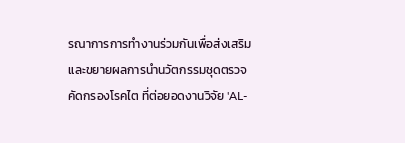รณาการการทำงานร่วมกันเพื่อส่งเสริมและขยายผลการนำนวัตกรรมชุดตรวจคัดกรองโรคไต ที่ต่อยอดงานวิจัย 'AL-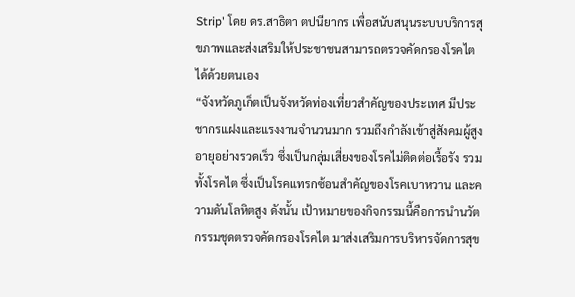Strip' โดย ดร.สาธิตา ตปนียากร เพื่อสนับสนุนระบบบริการสุขภาพและส่งเสริมให้ประชาชนสามารถตรวจคัดกรองโรคไตได้ด้วยตนเอง
“จังหวัดภูเก็ตเป็นจังหวัดท่องเที่ยวสำคัญของประเทศ มีประชากรแฝงและแรงงานจำนวนมาก รวมถึงกำลังเข้าสู่สังคมผู้สูงอายุอย่างรวดเร็ว ซึ่งเป็นกลุ่มเสี่ยงของโรคไม่ติดต่อเรื้อรัง รวมทั้งโรคไต ซึ่งเป็นโรคแทรกซ้อนสำคัญของโรคเบาหวาน และความดันโลหิตสูง ดังนั้น เป้าหมายของกิจกรรมนี้คือการนำนวัตกรรมชุดตรวจคัดกรองโรคไต มาส่งเสริมการบริหารจัดการสุข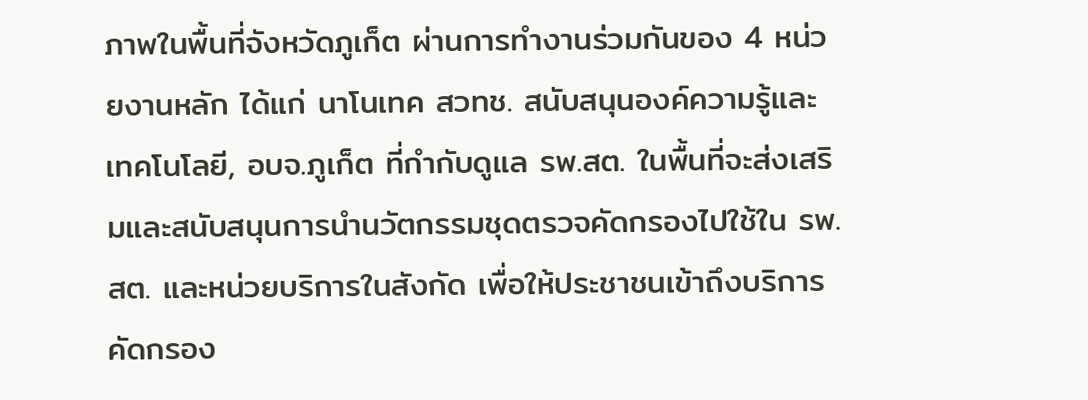ภาพในพื้นที่จังหวัดภูเก็ต ผ่านการทำงานร่วมกันของ 4 หน่วยงานหลัก ได้แก่ นาโนเทค สวทช. สนับสนุนองค์ความรู้และเทคโนโลยี, อบจ.ภูเก็ต ที่กำกับดูแล รพ.สต. ในพื้นที่จะส่งเสริมและสนับสนุนการนำนวัตกรรมชุดตรวจคัดกรองไปใช้ใน รพ.สต. และหน่วยบริการในสังกัด เพื่อให้ประชาชนเข้าถึงบริการคัดกรอง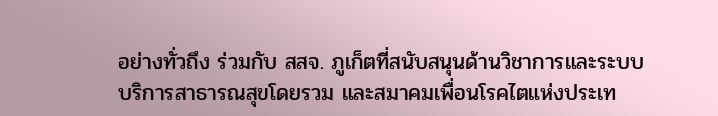อย่างทั่วถึง ร่วมกับ สสจ. ภูเก็ตที่สนับสนุนด้านวิชาการและระบบบริการสาธารณสุขโดยรวม และสมาคมเพื่อนโรคไตแห่งประเท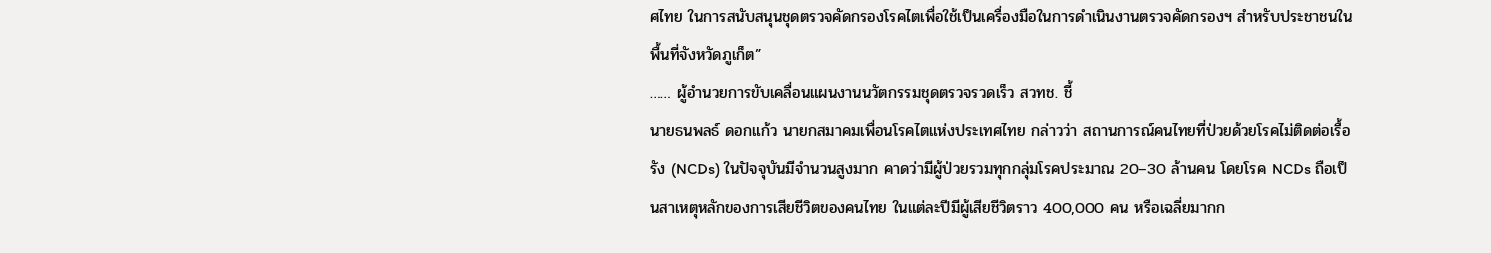ศไทย ในการสนับสนุนชุดตรวจคัดกรองโรคไตเพื่อใช้เป็นเครื่องมือในการดำเนินงานตรวจคัดกรองฯ สำหรับประชาชนในพื้นที่จังหวัดภูเก็ต”
…… ผู้อำนวยการขับเคลื่อนแผนงานนวัตกรรมชุดตรวจรวดเร็ว สวทช. ชี้
นายธนพลธ์ ดอกแก้ว นายกสมาคมเพื่อนโรคไตแห่งประเทศไทย กล่าวว่า สถานการณ์คนไทยที่ป่วยด้วยโรคไม่ติดต่อเรื้อรัง (NCDs) ในปัจจุบันมีจำนวนสูงมาก คาดว่ามีผู้ป่วยรวมทุกกลุ่มโรคประมาณ 20–30 ล้านคน โดยโรค NCDs ถือเป็นสาเหตุหลักของการเสียชีวิตของคนไทย ในแต่ละปีมีผู้เสียชีวิตราว 400,000 คน หรือเฉลี่ยมากก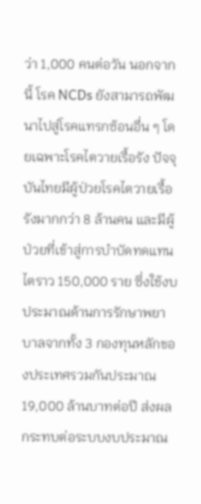ว่า 1,000 คนต่อวัน นอกจากนี้ โรค NCDs ยังสามารถพัฒนาไปสู่โรคแทรกซ้อนอื่น ๆ โดยเฉพาะโรคไตวายเรื้อรัง ปัจจุบันไทยมีผู้ป่วยโรคไตวายเรื้อรังมากกว่า 8 ล้านคน และมีผู้ป่วยที่เข้าสู่การบำบัดทดแทนไตราว 150,000 ราย ซึ่งใช้งบประมาณด้านการรักษาพยาบาลจากทั้ง 3 กองทุนหลักของประเทศรวมกันประมาณ 19,000 ล้านบาทต่อปี ส่งผลกระทบต่อระบบงบประมาณ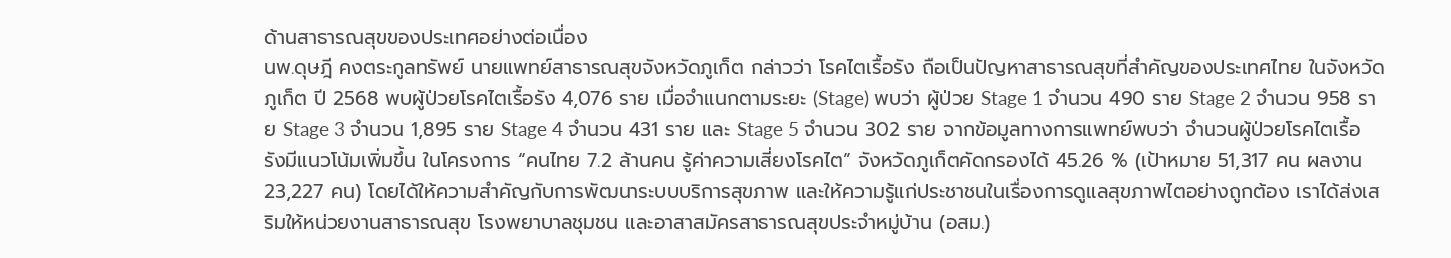ด้านสาธารณสุขของประเทศอย่างต่อเนื่อง
นพ.ดุษฎี คงตระกูลทรัพย์ นายแพทย์สาธารณสุขจังหวัดภูเก็ต กล่าวว่า โรคไตเรื้อรัง ถือเป็นปัญหาสาธารณสุขที่สำคัญของประเทศไทย ในจังหวัดภูเก็ต ปี 2568 พบผู้ป่วยโรคไตเรื้อรัง 4,076 ราย เมื่อจำแนกตามระยะ (Stage) พบว่า ผู้ป่วย Stage 1 จำนวน 490 ราย Stage 2 จำนวน 958 ราย Stage 3 จำนวน 1,895 ราย Stage 4 จำนวน 431 ราย และ Stage 5 จำนวน 302 ราย จากข้อมูลทางการแพทย์พบว่า จำนวนผู้ป่วยโรคไตเรื้อรังมีแนวโน้มเพิ่มขึ้น ในโครงการ “คนไทย 7.2 ล้านคน รู้ค่าความเสี่ยงโรคไต” จังหวัดภูเก็ตคัดกรองได้ 45.26 % (เป้าหมาย 51,317 คน ผลงาน 23,227 คน) โดยได้ให้ความสำคัญกับการพัฒนาระบบบริการสุขภาพ และให้ความรู้แก่ประชาชนในเรื่องการดูแลสุขภาพไตอย่างถูกต้อง เราได้ส่งเสริมให้หน่วยงานสาธารณสุข โรงพยาบาลชุมชน และอาสาสมัครสาธารณสุขประจำหมู่บ้าน (อสม.)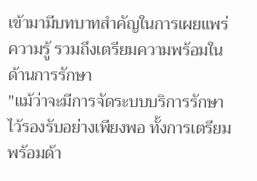เข้ามามีบทบาทสำคัญในการเผยแพร่ความรู้ รวมถึงเตรียมความพร้อมในด้านการรักษา
"แม้ว่าจะมีการจัดระบบบริการรักษาไว้รองรับอย่างเพียงพอ ทั้งการเตรียมพร้อมด้า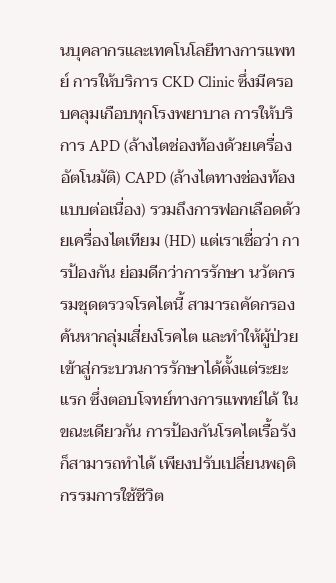นบุคลากรและเทคโนโลยีทางการแพทย์ การให้บริการ CKD Clinic ซึ่งมีครอบคลุมเกือบทุกโรงพยาบาล การให้บริการ APD (ล้างไตช่องท้องด้วยเครื่องอัตโนมัติ) CAPD (ล้างไตทางช่องท้องแบบต่อเนื่อง) รวมถึงการฟอกเลือดด้วยเครื่องไตเทียม (HD) แต่เราเชื่อว่า การป้องกัน ย่อมดีกว่าการรักษา นวัตกรรมชุดตรวจโรคไตนี้ สามารถคัดกรอง ค้นหากลุ่มเสี่ยงโรคไต และทำให้ผู้ป่วยเข้าสู่กระบวนการรักษาได้ตั้งแต่ระยะแรก ซึ่งตอบโจทย์ทางการแพทย์ได้ ในขณะเดียวกัน การป้องกันโรคไตเรื้อรังก็สามารถทำได้ เพียงปรับเปลี่ยนพฤติกรรมการใช้ชีวิต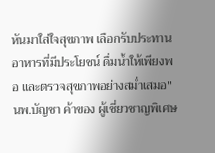หันมาใส่ใจสุขภาพ เลือกรับประทานอาหารที่มีประโยชน์ ดื่มน้ำให้เพียงพอ และตรวจสุขภาพอย่างสม่ำเสมอ"
นพ.บัญชา ค้าของ ผู้เชี่ยวชาญพิเศษ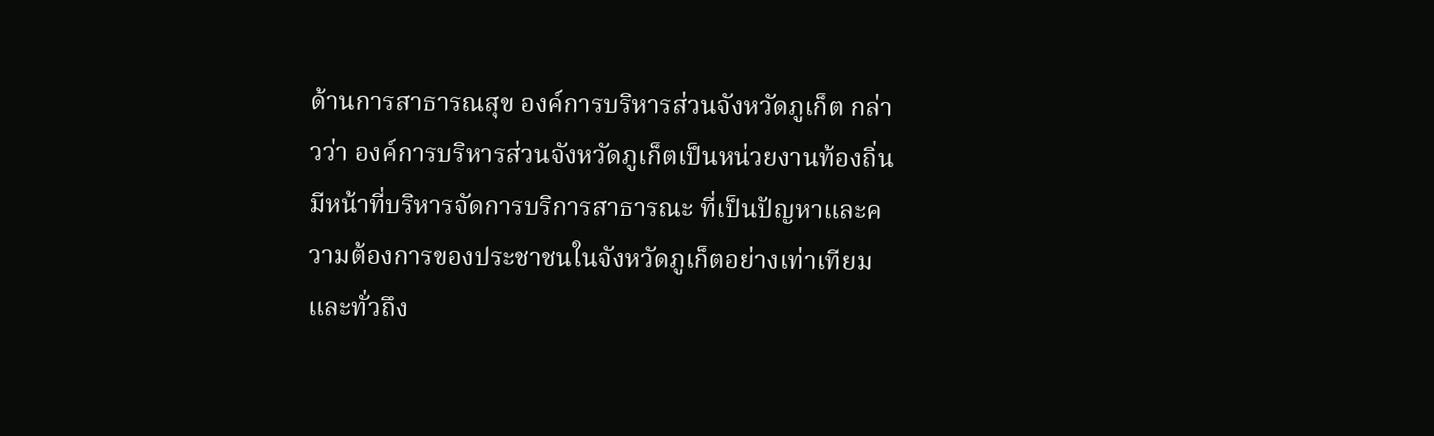ด้านการสาธารณสุข องค์การบริหารส่วนจังหวัดภูเก็ต กล่าวว่า องค์การบริหารส่วนจังหวัดภูเก็ตเป็นหน่วยงานท้องถิ่นมีหน้าที่บริหารจัดการบริการสาธารณะ ที่เป็นปัญหาและความต้องการของประชาชนในจังหวัดภูเก็ตอย่างเท่าเทียมและทั่วถึง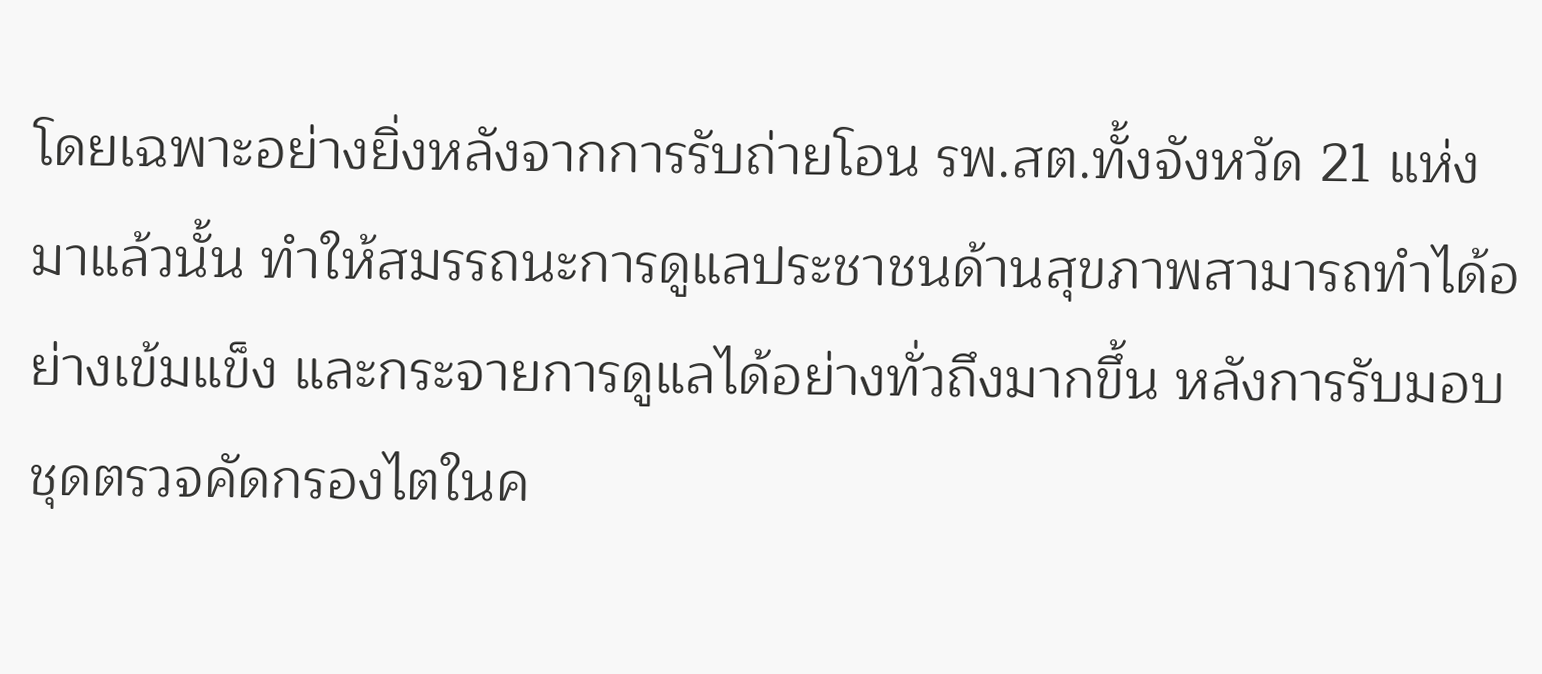โดยเฉพาะอย่างยิ่งหลังจากการรับถ่ายโอน รพ.สต.ทั้งจังหวัด 21 แห่งมาแล้วนั้น ทำให้สมรรถนะการดูแลประชาชนด้านสุขภาพสามารถทำได้อย่างเข้มแข็ง และกระจายการดูแลได้อย่างทั่วถึงมากขึ้น หลังการรับมอบชุดตรวจคัดกรองไตในค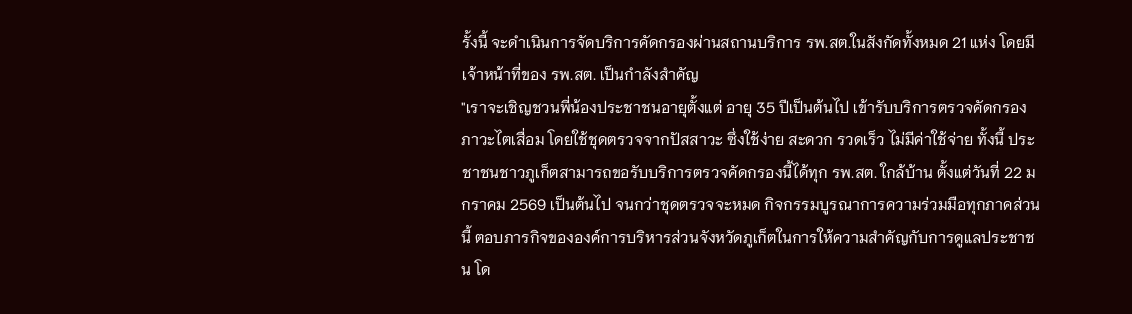รั้งนี้ จะดำเนินการจัดบริการคัดกรองผ่านสถานบริการ รพ.สต.ในสังกัดทั้งหมด 21 แห่ง โดยมีเจ้าหน้าที่ของ รพ.สต. เป็นกำลังสำคัญ
"เราจะเชิญชวนพี่น้องประชาชนอายุตั้งแต่ อายุ 35 ปีเป็นต้นไป เข้ารับบริการตรวจคัดกรองภาวะไตเสื่อม โดยใช้ชุดตรวจจากปัสสาวะ ซึ่งใช้ง่าย สะดวก รวดเร็ว ไม่มีค่าใช้จ่าย ทั้งนี้ ประชาชนชาวภูเก็ตสามารถขอรับบริการตรวจคัดกรองนี้ได้ทุก รพ.สต. ใกล้บ้าน ตั้งแต่วันที่ 22 มกราคม 2569 เป็นต้นไป จนกว่าชุดตรวจจะหมด กิจกรรมบูรณาการความร่วมมือทุกภาคส่วนนี้ ตอบภารกิจขององค์การบริหารส่วนจังหวัดภูเก็ตในการให้ความสำคัญกับการดูแลประชาชน โด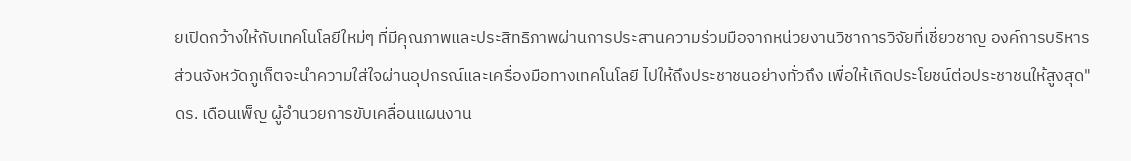ยเปิดกว้างให้กับเทคโนโลยีใหม่ๆ ที่มีคุณภาพและประสิทธิภาพผ่านการประสานความร่วมมือจากหน่วยงานวิชาการวิจัยที่เชี่ยวชาญ องค์การบริหารส่วนจังหวัดภูเก็ตจะนำความใส่ใจผ่านอุปกรณ์และเครื่องมือทางเทคโนโลยี ไปให้ถึงประชาชนอย่างทั่วถึง เพื่อให้เกิดประโยชน์ต่อประชาชนให้สูงสุด"
ดร. เดือนเพ็ญ ผู้อำนวยการขับเคลื่อนแผนงาน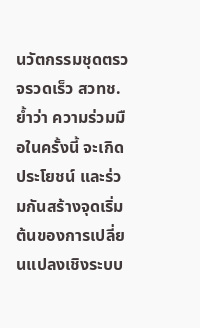นวัตกรรมชุดตรวจรวดเร็ว สวทช. ย้ำว่า ความร่วมมือในครั้งนี้ จะเกิดประโยชน์ และร่วมกันสร้างจุดเริ่มต้นของการเปลี่ยนแปลงเชิงระบบ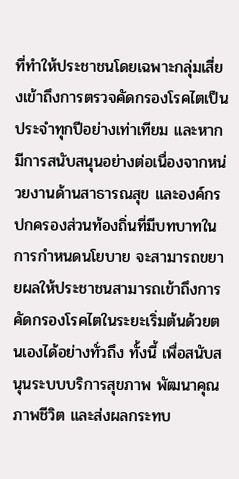ที่ทำให้ประชาชนโดยเฉพาะกลุ่มเสี่ยงเข้าถึงการตรวจคัดกรองโรคไตเป็นประจำทุกปีอย่างเท่าเทียม และหากมีการสนับสนุนอย่างต่อเนื่องจากหน่วยงานด้านสาธารณสุข และองค์กรปกครองส่วนท้องถิ่นที่มีบทบาทในการกำหนดนโยบาย จะสามารถขยายผลให้ประชาชนสามารถเข้าถึงการคัดกรองโรคไตในระยะเริ่มต้นด้วยตนเองได้อย่างทั่วถึง ทั้งนี้ เพื่อสนับสนุนระบบบริการสุขภาพ พัฒนาคุณภาพชีวิต และส่งผลกระทบ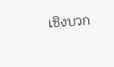เชิงบวก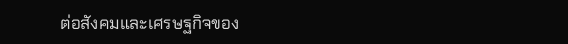ต่อสังคมและเศรษฐกิจของ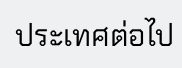ประเทศต่อไป